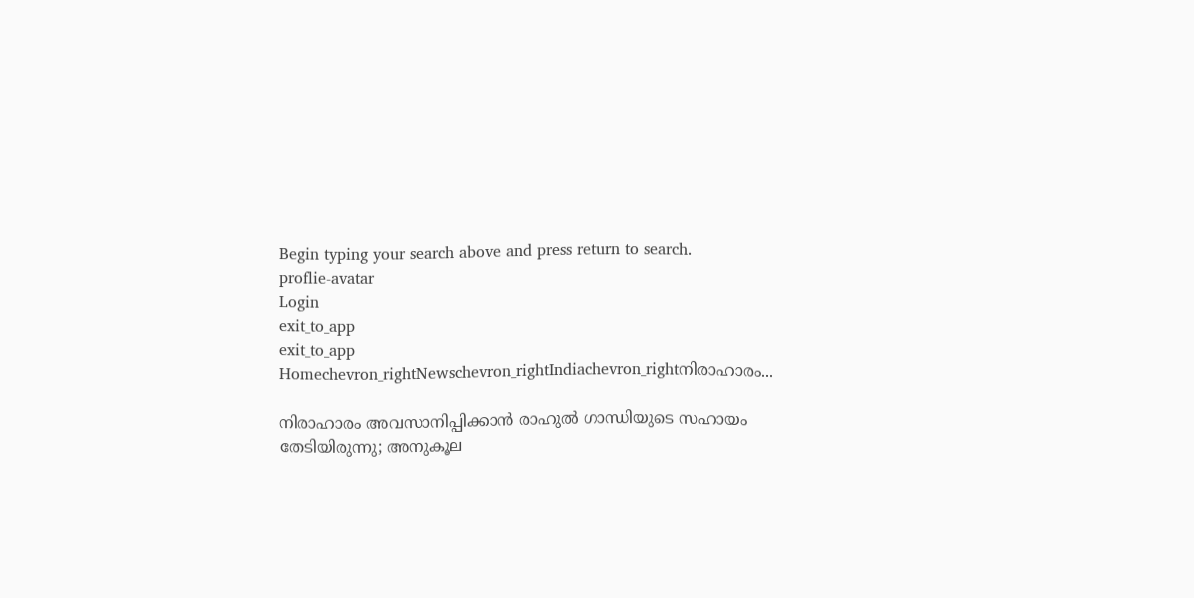Begin typing your search above and press return to search.
proflie-avatar
Login
exit_to_app
exit_to_app
Homechevron_rightNewschevron_rightIndiachevron_rightനിരാഹാരം...

നിരാഹാരം അവസാനിപ്പിക്കാൻ രാഹുൽ ഗാന്ധിയുടെ സഹായം തേടിയിരുന്നു; അനുകൂല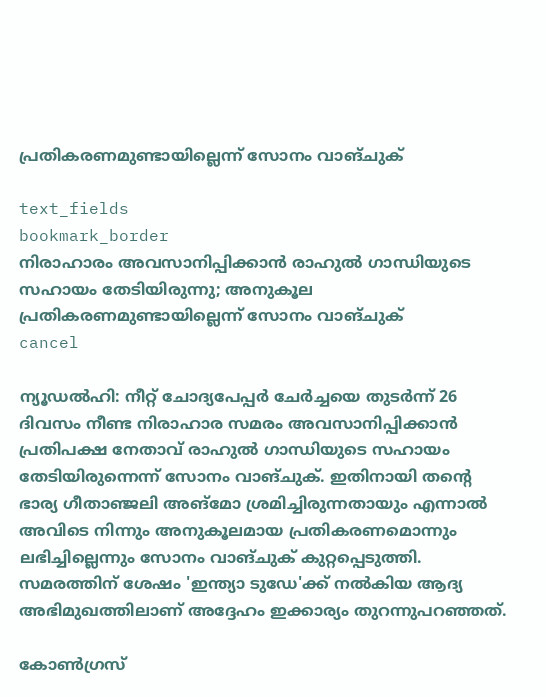പ്രതികരണമുണ്ടായില്ലെന്ന് സോനം വാങ്ചുക്

text_fields
bookmark_border
നിരാഹാരം അവസാനിപ്പിക്കാൻ രാഹുൽ ഗാന്ധിയുടെ സഹായം തേടിയിരുന്നു; അനുകൂല പ്രതികരണമുണ്ടായില്ലെന്ന് സോനം വാങ്ചുക്
cancel

ന്യൂഡൽഹി: നീറ്റ് ചോദ്യപേപ്പർ ചേർച്ചയെ തുടർന്ന് 26 ദിവസം നീണ്ട നിരാഹാര സമരം അവസാനിപ്പിക്കാൻ പ്രതിപക്ഷ നേതാവ് രാഹുൽ ഗാന്ധിയുടെ സഹായം തേടിയിരുന്നെന്ന് സോനം വാങ്ചുക്. ഇതിനായി തന്റെ ഭാര്യ ഗീതാഞ്ജലി അങ്മോ ശ്രമിച്ചിരുന്നതായും എന്നാൽ അവിടെ നിന്നും അനുകൂലമായ പ്രതികരണമൊന്നും ലഭിച്ചില്ലെന്നും സോനം വാങ്ചുക് കുറ്റപ്പെടുത്തി. സമരത്തിന് ശേഷം 'ഇന്ത്യാ ടുഡേ'ക്ക് നൽകിയ ആദ്യ അഭിമുഖത്തിലാണ് അദ്ദേഹം ഇക്കാര്യം തുറന്നുപറഞ്ഞത്.

കോൺഗ്രസ്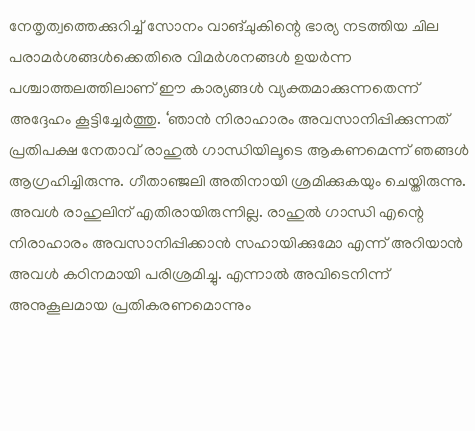നേതൃത്വത്തെക്കുറിച്ച് സോനം വാങ്ചുകിന്റെ ഭാര്യ നടത്തിയ ചില പരാമർശങ്ങൾക്കെതിരെ വിമർശനങ്ങൾ ഉയർന്ന പശ്ചാത്തലത്തിലാണ് ഈ കാര്യങ്ങൾ വ്യക്തമാക്കുന്നതെന്ന് അദ്ദേഹം കൂട്ടിച്ചേർത്തു. ‘ഞാൻ നിരാഹാരം അവസാനിപ്പിക്കുന്നത് പ്രതിപക്ഷ നേതാവ് രാഹുൽ ഗാന്ധിയിലൂടെ ആകണമെന്ന് ഞങ്ങൾ ആഗ്രഹിച്ചിരുന്നു. ഗീതാഞ്ജലി അതിനായി ശ്രമിക്കുകയും ചെയ്തിരുന്നു. അവൾ രാഹുലിന് എതിരായിരുന്നില്ല. രാഹുൽ ഗാന്ധി എന്റെ നിരാഹാരം അവസാനിപ്പിക്കാൻ സഹായിക്കുമോ എന്ന് അറിയാൻ അവൾ കഠിനമായി പരിശ്രമിച്ചു. എന്നാൽ അവിടെനിന്ന് അനുകൂലമായ പ്രതികരണമൊന്നും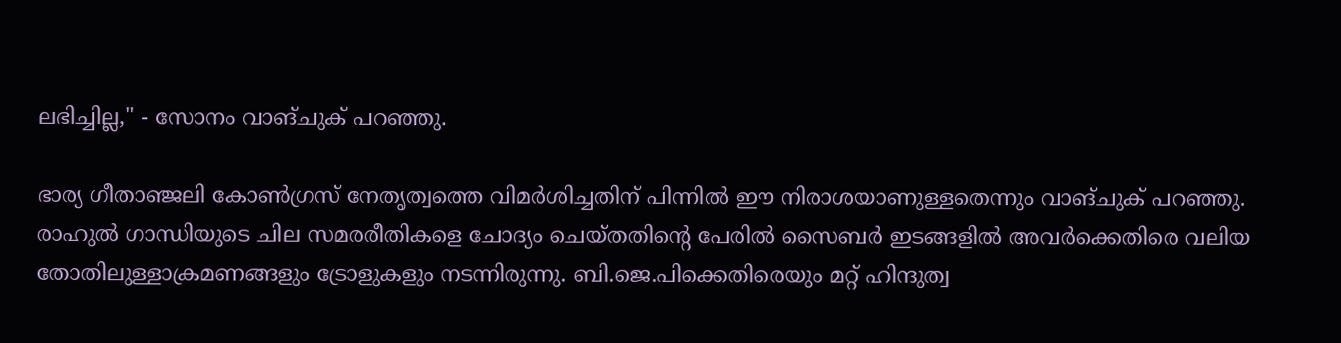ലഭിച്ചില്ല," - സോനം വാങ്ചുക് പറഞ്ഞു.

ഭാര്യ ഗീതാഞ്ജലി കോൺഗ്രസ് നേതൃത്വത്തെ വിമർശിച്ചതിന് പിന്നിൽ ഈ നിരാശയാണുള്ളതെന്നും വാങ്ചുക് പറഞ്ഞു. രാഹുൽ ഗാന്ധിയുടെ ചില സമരരീതികളെ ചോദ്യം ചെയ്തതിന്റെ പേരിൽ സൈബർ ഇടങ്ങളിൽ അവർക്കെതിരെ വലിയ തോതിലുള്ളാക്രമണങ്ങളും ട്രോളുകളും നടന്നിരുന്നു. ബി.ജെ.പിക്കെതിരെയും മറ്റ് ഹിന്ദുത്വ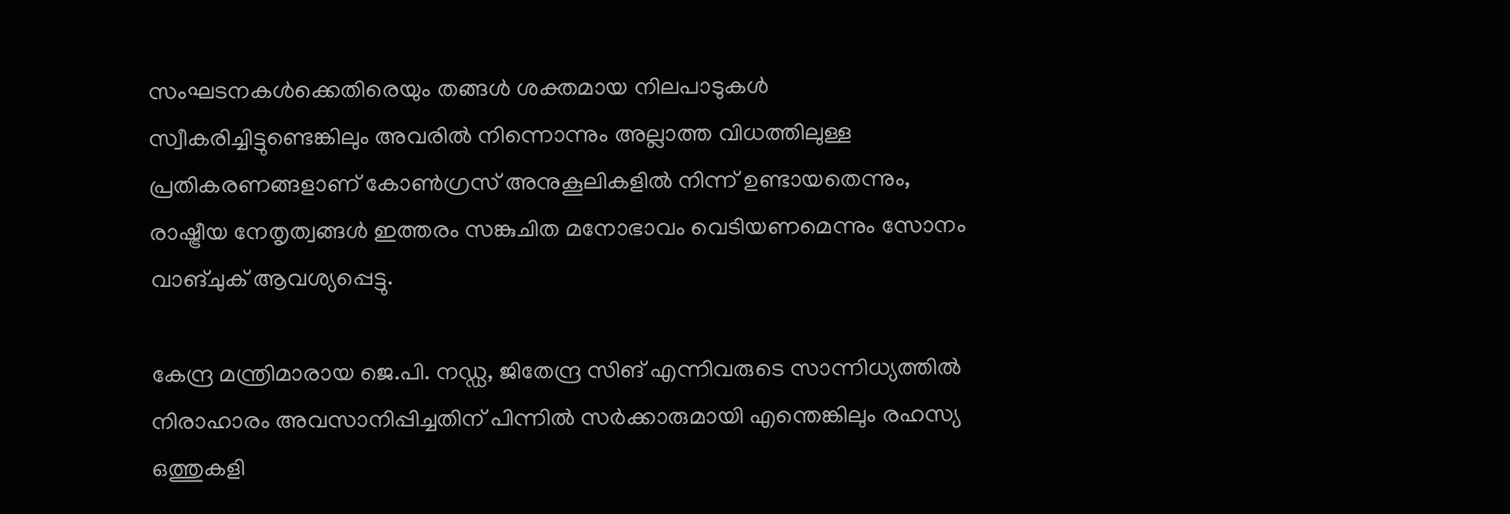സംഘടനകൾക്കെതിരെയും തങ്ങൾ ശക്തമായ നിലപാടുകൾ സ്വീകരിച്ചിട്ടുണ്ടെങ്കിലും അവരിൽ നിന്നൊന്നും അല്ലാത്ത വിധത്തിലുള്ള പ്രതികരണങ്ങളാണ് കോൺഗ്രസ് അനുകൂലികളിൽ നിന്ന് ഉണ്ടായതെന്നും, രാഷ്ട്രീയ നേതൃത്വങ്ങൾ ഇത്തരം സങ്കുചിത മനോഭാവം വെടിയണമെന്നും സോനം വാങ്ചുക് ആവശ്യപ്പെട്ടു.

കേന്ദ്ര മന്ത്രിമാരായ ജെ.പി. നഡ്ഡ, ജിതേന്ദ്ര സിങ് എന്നിവരുടെ സാന്നിധ്യത്തിൽ നിരാഹാരം അവസാനിപ്പിച്ചതിന് പിന്നിൽ സർക്കാരുമായി എന്തെങ്കിലും രഹസ്യ ഒത്തുകളി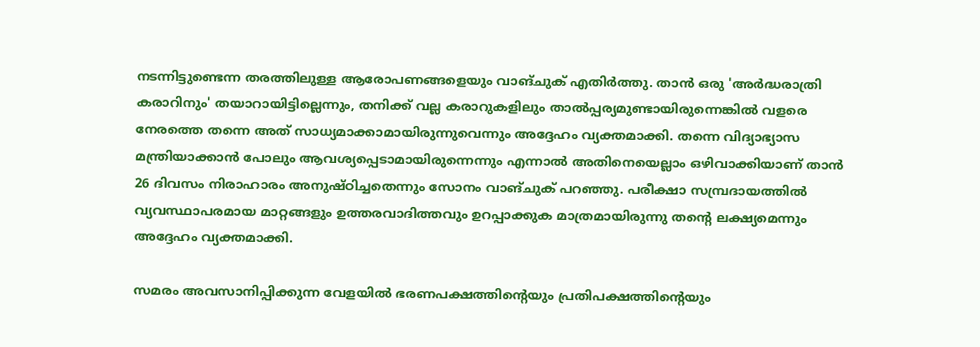നടന്നിട്ടുണ്ടെന്ന തരത്തിലുള്ള ആരോപണങ്ങളെയും വാങ്ചുക് എതിർത്തു. താൻ ഒരു 'അർദ്ധരാത്രി കരാറിനും' തയാറായിട്ടില്ലെന്നും, തനിക്ക് വല്ല കരാറുകളിലും താൽപ്പര്യമുണ്ടായിരുന്നെങ്കിൽ വളരെ നേരത്തെ തന്നെ അത് സാധ്യമാക്കാമായിരുന്നുവെന്നും അദ്ദേഹം വ്യക്തമാക്കി. തന്നെ വിദ്യാഭ്യാസ മന്ത്രിയാക്കാൻ പോലും ആവശ്യപ്പെടാമായിരുന്നെന്നും എന്നാൽ അതിനെയെല്ലാം ഒഴിവാക്കിയാണ് താൻ 26 ദിവസം നിരാഹാരം അനുഷ്ഠിച്ചതെന്നും സോനം വാങ്ചുക് പറഞ്ഞു. പരീക്ഷാ സമ്പ്രദായത്തിൽ വ്യവസ്ഥാപരമായ മാറ്റങ്ങളും ഉത്തരവാദിത്തവും ഉറപ്പാക്കുക മാത്രമായിരുന്നു തന്റെ ലക്ഷ്യമെന്നും അദ്ദേഹം വ്യക്തമാക്കി.

സമരം അവസാനിപ്പിക്കുന്ന വേളയിൽ ഭരണപക്ഷത്തിന്റെയും പ്രതിപക്ഷത്തിന്റെയും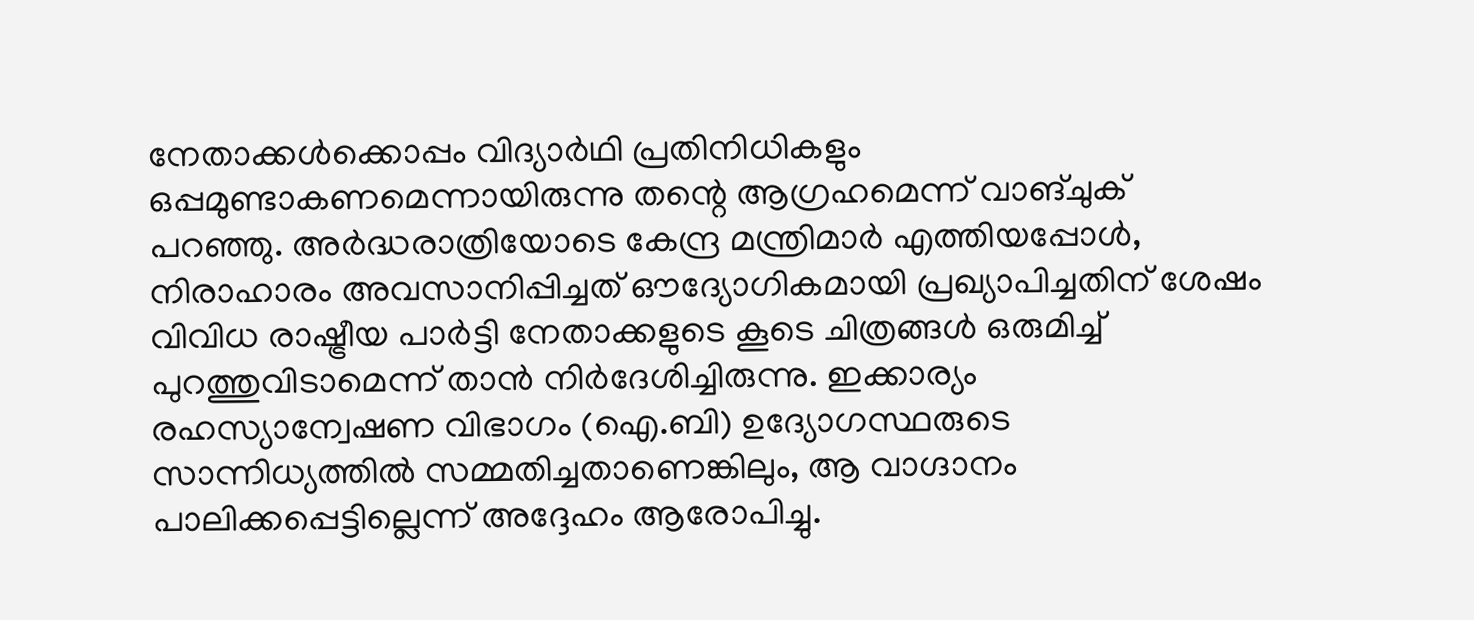നേതാക്കൾക്കൊപ്പം വിദ്യാർഥി പ്രതിനിധികളും ഒപ്പമുണ്ടാകണമെന്നായിരുന്നു തന്റെ ആഗ്രഹമെന്ന് വാങ്ചുക് പറഞ്ഞു. അർദ്ധരാത്രിയോടെ കേന്ദ്ര മന്ത്രിമാർ എത്തിയപ്പോൾ, നിരാഹാരം അവസാനിപ്പിച്ചത് ഔദ്യോഗികമായി പ്രഖ്യാപിച്ചതിന് ശേഷം വിവിധ രാഷ്ട്രീയ പാർട്ടി നേതാക്കളുടെ കൂടെ ചിത്രങ്ങൾ ഒരുമിച്ച് പുറത്തുവിടാമെന്ന് താൻ നിർദേശിച്ചിരുന്നു. ഇക്കാര്യം രഹസ്യാന്വേഷണ വിഭാഗം (ഐ.ബി) ഉദ്യോഗസ്ഥരുടെ സാന്നിധ്യത്തിൽ സമ്മതിച്ചതാണെങ്കിലും, ആ വാഗ്ദാനം പാലിക്കപ്പെട്ടില്ലെന്ന് അദ്ദേഹം ആരോപിച്ചു.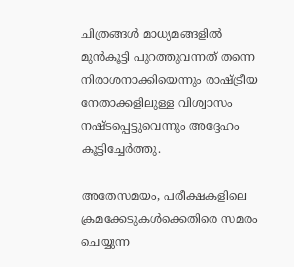ചിത്രങ്ങൾ മാധ്യമങ്ങളിൽ മുൻകൂട്ടി പുറത്തുവന്നത് തന്നെ നിരാശനാക്കിയെന്നും രാഷ്ട്രീയ നേതാക്കളിലുള്ള വിശ്വാസം നഷ്ടപ്പെട്ടുവെന്നും അദ്ദേഹം കൂട്ടിച്ചേർത്തു.

അതേസമയം, പരീക്ഷകളിലെ ക്രമക്കേടുകൾക്കെതിരെ സമരം ചെയ്യുന്ന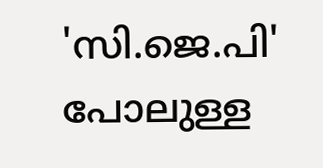'സി.ജെ.പി' പോലുള്ള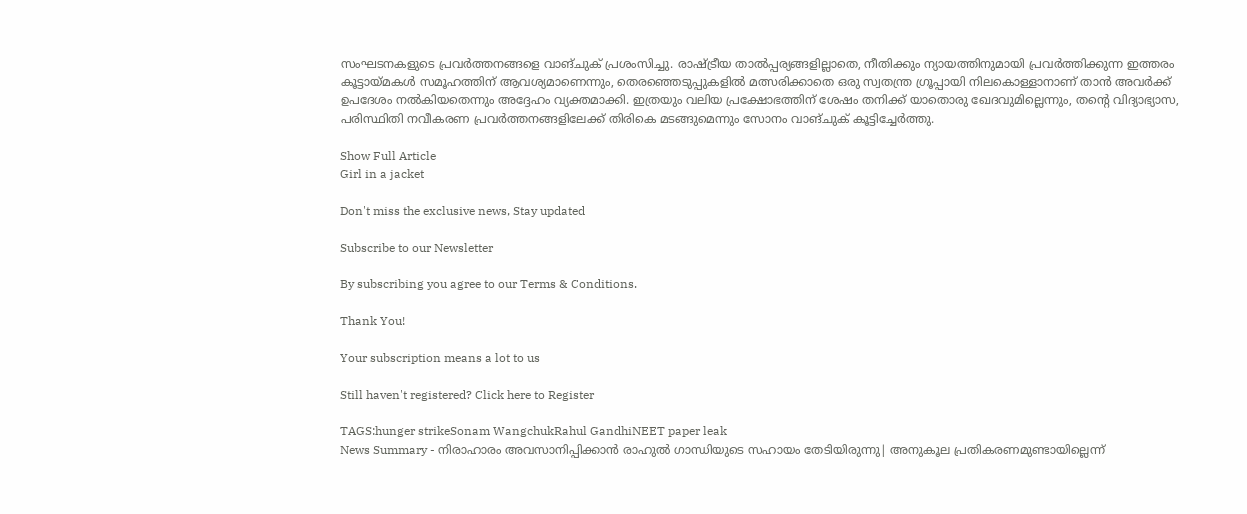സംഘടനകളുടെ പ്രവർത്തനങ്ങളെ വാങ്ചുക് പ്രശംസിച്ചു. രാഷ്ട്രീയ താൽപ്പര്യങ്ങളില്ലാതെ, നീതിക്കും ന്യായത്തിനുമായി പ്രവർത്തിക്കുന്ന ഇത്തരം കൂട്ടായ്മകൾ സമൂഹത്തിന് ആവശ്യമാണെന്നും, തെരഞ്ഞെടുപ്പുകളിൽ മത്സരിക്കാതെ ഒരു സ്വതന്ത്ര ഗ്രൂപ്പായി നിലകൊള്ളാനാണ് താൻ അവർക്ക് ഉപദേശം നൽകിയതെന്നും അദ്ദേഹം വ്യക്തമാക്കി. ഇത്രയും വലിയ പ്രക്ഷോഭത്തിന് ശേഷം തനിക്ക് യാതൊരു ഖേദവുമില്ലെന്നും, തന്റെ വിദ്യാഭ്യാസ, പരിസ്ഥിതി നവീകരണ പ്രവർത്തനങ്ങളിലേക്ക് തിരികെ മടങ്ങുമെന്നും സോനം വാങ്ചുക് കൂട്ടിച്ചേർത്തു.

Show Full Article
Girl in a jacket

Don't miss the exclusive news, Stay updated

Subscribe to our Newsletter

By subscribing you agree to our Terms & Conditions.

Thank You!

Your subscription means a lot to us

Still haven't registered? Click here to Register

TAGS:hunger strikeSonam WangchukRahul GandhiNEET paper leak
News Summary - നിരാഹാരം അവസാനിപ്പിക്കാൻ രാഹുൽ ഗാന്ധിയുടെ സഹായം തേടിയിരുന്നു| അനുകൂല പ്രതികരണമുണ്ടായില്ലെന്ന്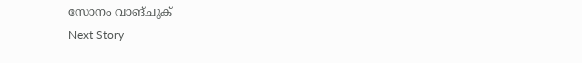സോനം വാങ്ചുക്
Next Story